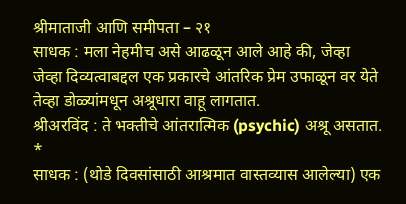श्रीमाताजी आणि समीपता – २१
साधक : मला नेहमीच असे आढळून आले आहे की, जेव्हा जेव्हा दिव्यत्वाबद्दल एक प्रकारचे आंतरिक प्रेम उफाळून वर येते तेव्हा डोळ्यांमधून अश्रूधारा वाहू लागतात.
श्रीअरविंद : ते भक्तीचे आंतरात्मिक (psychic) अश्रू असतात.
*
साधक : (थोडे दिवसांसाठी आश्रमात वास्तव्यास आलेल्या) एक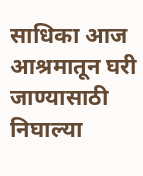साधिका आज आश्रमातून घरी जाण्यासाठी निघाल्या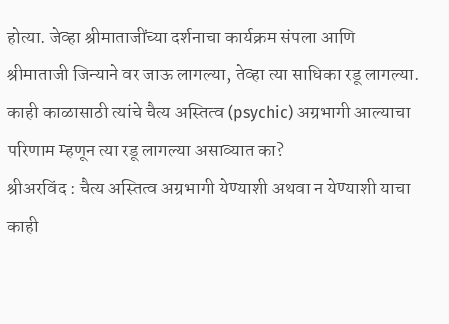होत्या. जेव्हा श्रीमाताजींच्या दर्शनाचा कार्यक्रम संपला आणि श्रीमाताजी जिन्याने वर जाऊ लागल्या, तेव्हा त्या साधिका रडू लागल्या. काही काळासाठी त्यांचे चैत्य अस्तित्व (psychic) अग्रभागी आल्याचा परिणाम म्हणून त्या रडू लागल्या असाव्यात का?
श्रीअरविंद : चैत्य अस्तित्व अग्रभागी येण्याशी अथवा न येण्याशी याचा काही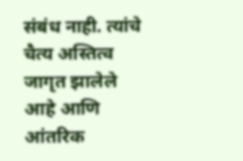संबंध नाही. त्यांचे चैत्य अस्तित्व जागृत झालेले आहे आणि आंतरिक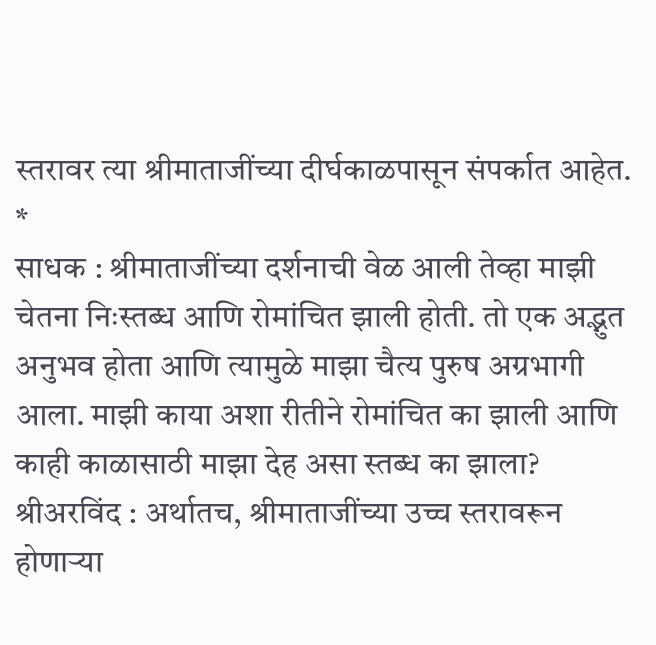स्तरावर त्या श्रीमाताजींच्या दीर्घकाळपासून संपर्कात आहेत.
*
साधक : श्रीमाताजींच्या दर्शनाची वेळ आली तेव्हा माझी चेतना निःस्तब्ध आणि रोमांचित झाली होती. तो एक अद्भुत अनुभव होता आणि त्यामुळे माझा चैत्य पुरुष अग्रभागी आला. माझी काया अशा रीतीने रोमांचित का झाली आणि काही काळासाठी माझा देह असा स्तब्ध का झाला?
श्रीअरविंद : अर्थातच, श्रीमाताजींच्या उच्च स्तरावरून होणाऱ्या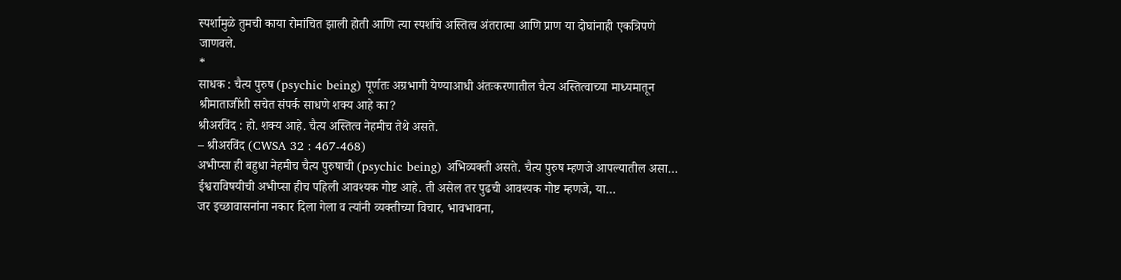स्पर्शामुळे तुमची काया रोमांचित झाली होती आणि त्या स्पर्शाचे अस्तित्व अंतरात्मा आणि प्राण या दोघांनाही एकत्रिपणे जाणवले.
*
साधक : चैत्य पुरुष (psychic being) पूर्णतः अग्रभागी येण्याआधी अंतःकरणातील चैत्य अस्तित्वाच्या माध्यमातून श्रीमाताजींशी सचेत संपर्क साधणे शक्य आहे का?
श्रीअरविंद : हो. शक्य आहे. चैत्य अस्तित्व नेहमीच तेथे असते.
– श्रीअरविंद (CWSA 32 : 467-468)
अभीप्सा ही बहुधा नेहमीच चैत्य पुरुषाची (psychic being) अभिव्यक्ती असते. चैत्य पुरुष म्हणजे आपल्यातील असा…
ईश्वराविषयीची अभीप्सा हीच पहिली आवश्यक गोष्ट आहे. ती असेल तर पुढची आवश्यक गोष्ट म्हणजे, या…
जर इच्छावासनांना नकार दिला गेला व त्यांनी व्यक्तीच्या विचार, भावभावना,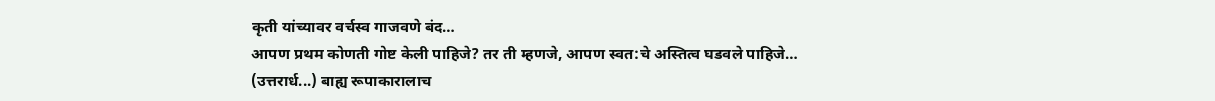कृती यांच्यावर वर्चस्व गाजवणे बंद…
आपण प्रथम कोणती गोष्ट केली पाहिजे? तर ती म्हणजे, आपण स्वत:चे अस्तित्व घडवले पाहिजे…
(उत्तरार्ध...) बाह्य रूपाकारालाच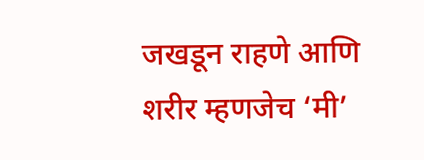जखडून राहणे आणि शरीर म्हणजेच ‘मी’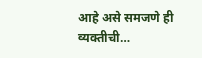आहे असे समजणे ही व्यक्तीची…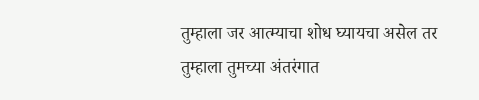तुम्हाला जर आत्म्याचा शोध घ्यायचा असेल तर तुम्हाला तुमच्या अंतरंगात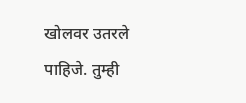खोलवर उतरले पाहिजे. तुम्ही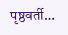पृष्ठवर्ती…